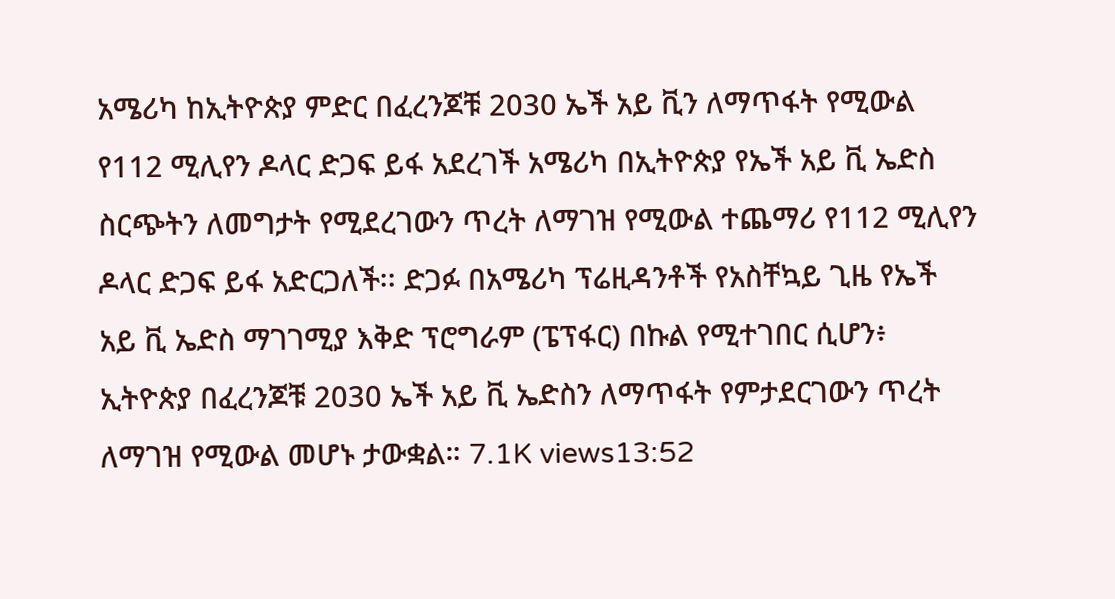አሜሪካ ከኢትዮጵያ ምድር በፈረንጆቹ 2030 ኤች አይ ቪን ለማጥፋት የሚውል የ112 ሚሊየን ዶላር ድጋፍ ይፋ አደረገች አሜሪካ በኢትዮጵያ የኤች አይ ቪ ኤድስ ስርጭትን ለመግታት የሚደረገውን ጥረት ለማገዝ የሚውል ተጨማሪ የ112 ሚሊየን ዶላር ድጋፍ ይፋ አድርጋለች፡፡ ድጋፉ በአሜሪካ ፕሬዚዳንቶች የአስቸኳይ ጊዜ የኤች አይ ቪ ኤድስ ማገገሚያ እቅድ ፕሮግራም (ፔፕፋር) በኩል የሚተገበር ሲሆን፥ ኢትዮጵያ በፈረንጆቹ 2030 ኤች አይ ቪ ኤድስን ለማጥፋት የምታደርገውን ጥረት ለማገዝ የሚውል መሆኑ ታውቋል። 7.1K views13:52